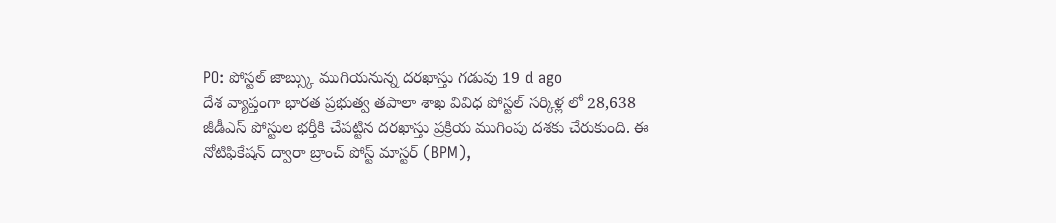PO: పోస్టల్ జాబ్స్కు ముగియనున్న దరఖాస్తు గడువు 19 d ago
దేశ వ్యాప్తంగా భారత ప్రభుత్వ తపాలా శాఖ వివిధ పోస్టల్ సర్కిళ్ల లో 28,638 జీడీఎస్ పోస్టుల భర్తీకి చేపట్టిన దరఖాస్తు ప్రక్రియ ముగింపు దశకు చేరుకుంది. ఈ నోటిఫికేషన్ ద్వారా బ్రాంచ్ పోస్ట్ మాస్టర్ (BPM),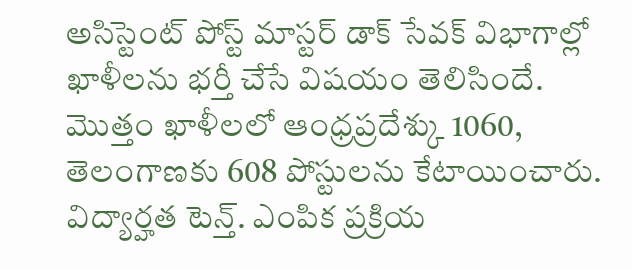అసిస్టెంట్ పోస్ట్ మాస్టర్ డాక్ సేవక్ విభాగాల్లో ఖాళీలను భర్తీ చేసే విషయం తెలిసిందే. మొత్తం ఖాళీలలో ఆంధ్రప్రదేశ్కు 1060, తెలంగాణకు 608 పోస్టులను కేటాయించారు. విద్యార్హత టెన్త్. ఎంపిక ప్రక్రియ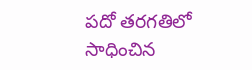పదో తరగతిలో సాధించిన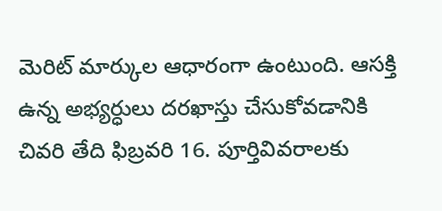మెరిట్ మార్కుల ఆధారంగా ఉంటుంది. ఆసక్తి ఉన్న అభ్యర్ధులు దరఖాస్తు చేసుకోవడానికి చివరి తేది ఫిబ్రవరి 16. పూర్తివివరాలకు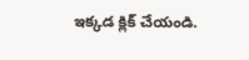ఇక్కడ క్లిక్ చేయండి.